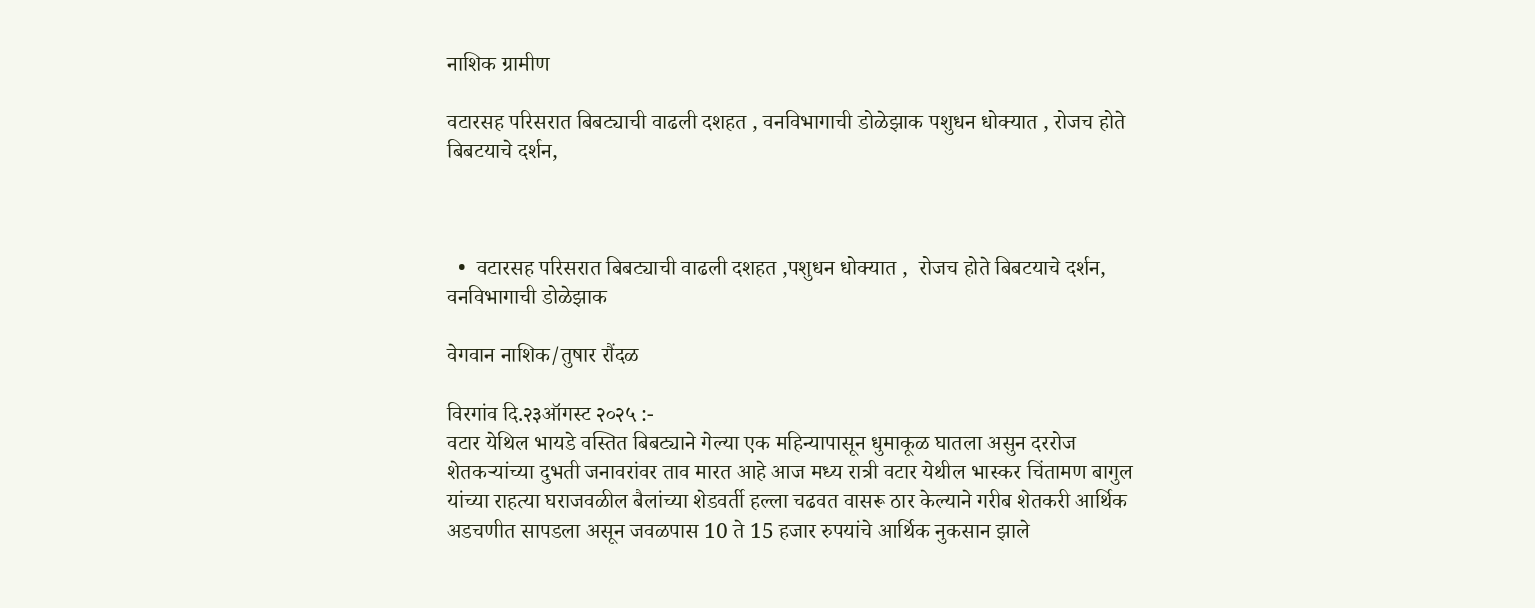नाशिक ग्रामीण

वटारसह परिसरात बिबट्याची वाढली दशहत , वनविभागाची डोळेझाक पशुधन धोक्यात , रोजच होते बिबटयाचे दर्शन,



  •  वटारसह परिसरात बिबट्याची वाढली दशहत ,पशुधन धोक्यात ,  रोजच होते बिबटयाचे दर्शन,  वनविभागाची डोळेझाक

वेगवान नाशिक/तुषार रौंदळ

विरगांव दि.२३ऑगस्ट २०२५ :-
वटार येथिल भायडे वस्तित बिबट्याने गेल्या एक महिन्यापासून धुमाकूळ घातला असुन दररोज शेतकऱ्यांच्या दुभती जनावरांवर ताव मारत आहे आज मध्य रात्री वटार येथील भास्कर चिंतामण बागुल यांच्या राहत्या घराजवळील बैलांच्या शेडवर्ती हल्ला चढवत वासरू ठार केल्याने गरीब शेतकरी आर्थिक अडचणीत सापडला असून जवळपास 10 ते 15 हजार रुपयांचे आर्थिक नुकसान झाले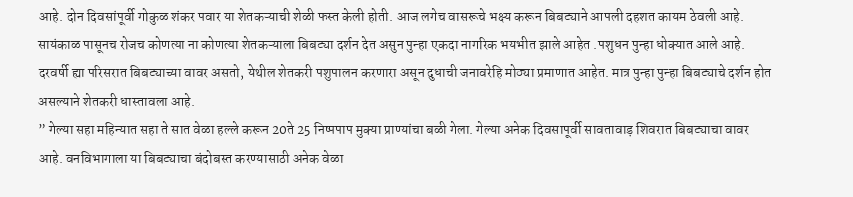आहे. दोन दिवसांपूर्वी गोकुळ शंकर पवार या शेतकऱ्याची शेळी फस्त केली होती. आज लगेच वासरूचे भक्ष्य करून बिबट्याने आपली दहशत कायम ठेवली आहे.
सायंकाळ पासूनच रोजच कोणत्या ना कोणत्या शेतकऱ्याला बिबट्या दर्शन देत असुन पुन्हा एकदा नागरिक भयभीत झाले आहेत .पशुधन पुन्हा धोक्यात आले आहे. दरवर्षी ह्या परिसरात बिबट्याच्या वावर असतो, येथील शेतकरी पशुपालन करणारा असून दुधाची जनावरेहि मोठ्या प्रमाणात आहेत. मात्र पुन्हा पुन्हा बिबट्याचे दर्शन होत असल्याने शेतकरी धास्तावला आहे.
” गेल्या सहा महिन्यात सहा ते सात वेळा हल्ले करून 20ते 25 निष्पपाप मुक्या प्राण्यांचा बळी गेला. गेल्या अनेक दिवसापूर्वी सावतावाड़ शिवरात बिबट्याचा वावर आहे. वनविभागाला या बिबट्याचा बंदोबस्त करण्यासाठी अनेक वेळा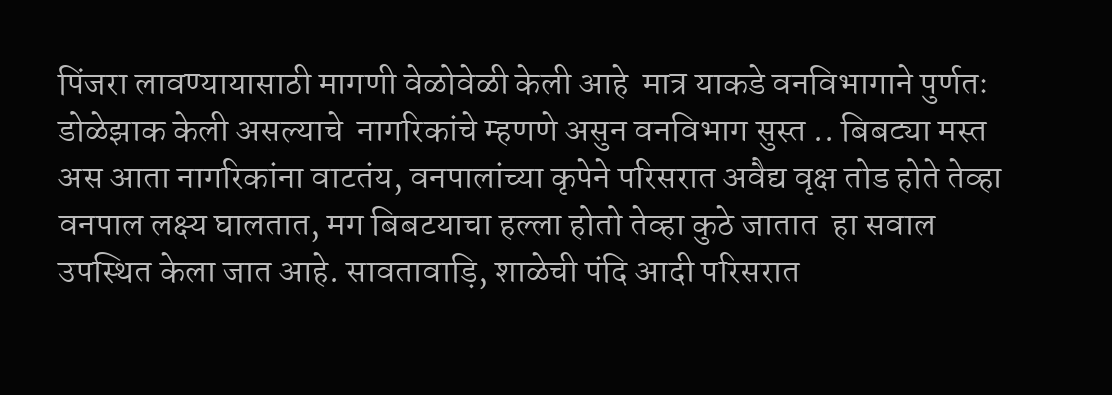पिंजरा लावण्यायासाठी मागणी वेळोवेळी केली आहे  मात्र याकडे वनविभागाने पुर्णतः डोळेझाक केली असल्याचे  नागरिकांचे म्हणणे असुन वनविभाग सुस्त .. बिबट्या मस्त अस आता नागरिकांना वाटतंय, वनपालांच्या कृपेने परिसरात अवैद्य वृक्ष तोड होते तेव्हा वनपाल लक्ष्य घालतात, मग बिबटयाचा हल्ला होतो तेव्हा कुठे जातात  हा सवाल उपस्थित केला जात आहे. सावतावाड़ि, शाळेची पंदि आदी परिसरात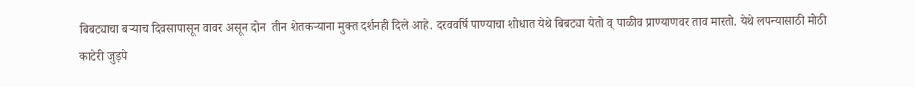बिबट्याचा बऱ्याच दिवसापासून वावर असून दोन  तीन शेतकऱ्याना मुक्त दर्शनही दिले आहे. दरववर्षि पाण्याचा शोधात येथे बिबट्या येतो व् पाळीव प्राण्याणवर ताव मारतो. येथे लपन्यासाठी मोठी काटेरी जुड़पे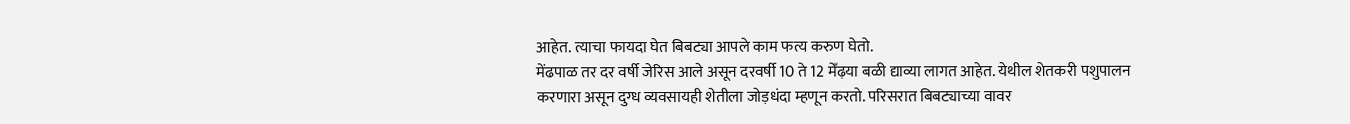आहेत. त्याचा फायदा घेत बिबट्या आपले काम फत्य करुण घेतो.
मेंढपाळ तर दर वर्षी जेरिस आले असून दरवर्षी 10 ते 12 मेँढ़या बळी द्याव्या लागत आहेत. येथील शेतकरी पशुपालन करणारा असून दुग्ध व्यवसायही शेतीला जोड़धंदा म्हणून करतो. परिसरात बिबट्याच्या वावर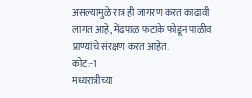असल्यामुळे रात्र ही जागरण करत काढावी लागत आहे, मेंढपाळ फटाके फोडून पाळीव प्राण्यांचे संरक्षण करत आहेत.
कोट:-1
मध्यरात्रीच्या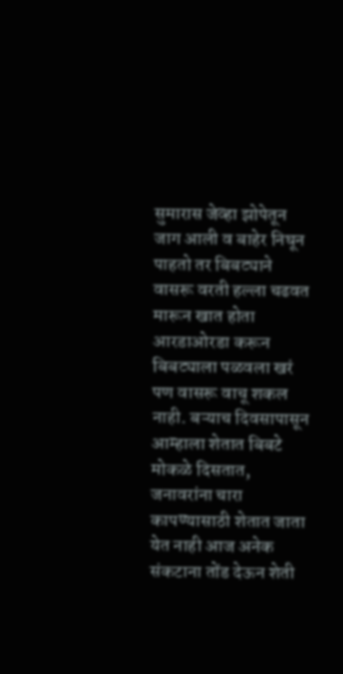सुमारास जेव्हा झोपेतून जाग आली व बाहेर निघून पाहतो तर बिबट्याने वासरू वरती हल्ला चढवत मारून खात होता आरडाओरडा करून बिबट्याला पळवला खरं पण वासरू वाचू शकल नाही. बऱ्याच दिवसापासून आम्हाला शेतात बिबटे मोकळे दिसतात, जनावरांना चारा कापण्यासाठी शेतात जाता येत नाही आज अनेक संकटाना तोंड देऊन शेती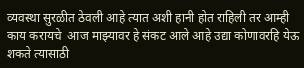व्यवस्था सुरळीत ठेवली आहे त्यात अशी हानी होत राहिली तर आम्ही काय करायचे  आज माझ्यावर हे संकट आले आहे उद्या कोणावरहि येऊ शकते त्यासाठी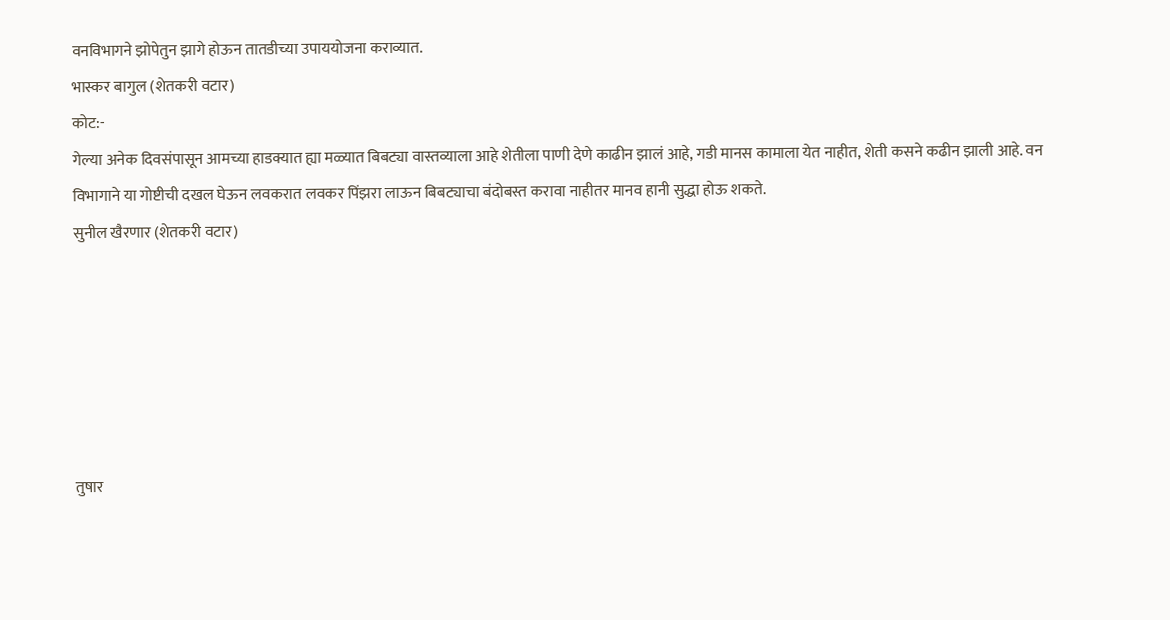वनविभागने झोपेतुन झागे होऊन तातडीच्या उपाययोजना कराव्यात.
भास्कर बागुल (शेतकरी वटार)
कोट:-
गेल्या अनेक दिवसंपासून आमच्या हाडक्यात ह्या मळ्यात बिबट्या वास्तव्याला आहे शेतीला पाणी देणे काढीन झालं आहे, गडी मानस कामाला येत नाहीत, शेती कसने कढीन झाली आहे. वन विभागाने या गोष्टीची दखल घेऊन लवकरात लवकर पिंझरा लाऊन बिबट्याचा बंदोबस्त करावा नाहीतर मानव हानी सुद्धा होऊ शकते.
सुनील खैरणार (शेतकरी वटार)






तुषार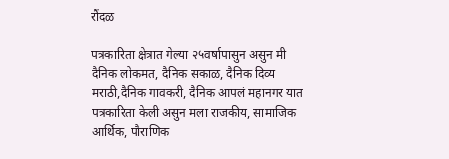रौंदळ

पत्रकारिता क्षेत्रात गेल्या २५वर्षापासुन असुन मी दैनिक लोकमत, दैनिक सकाळ, दैनिक दिव्य मराठी,दैनिक गावकरी, दैनिक आपलं महानगर यात पत्रकारिता केली असुन मला राजकीय, सामाजिक आर्थिक, पौराणिक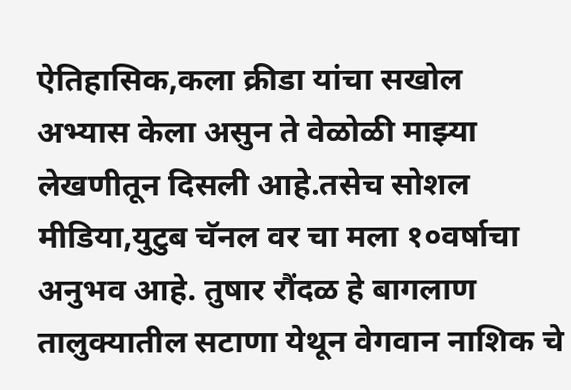ऐतिहासिक,कला क्रीडा यांचा सखोल अभ्यास केला असुन ते वेळोळी माझ्या लेखणीतून दिसली आहे.तसेच सोशल मीडिया,युटुब चॅनल वर चा मला १०वर्षाचा अनुभव आहे. तुषार रौंदळ हे बागलाण तालुक्यातील सटाणा येथून वेगवान नाशिक चे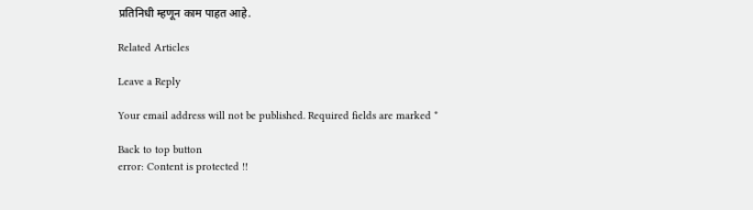प्रतिनिधी म्हणून काम पाहत आहे.

Related Articles

Leave a Reply

Your email address will not be published. Required fields are marked *

Back to top button
error: Content is protected !!